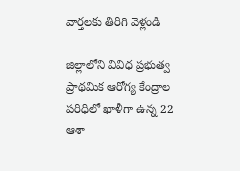వార్తలకు తిరిగి వెళ్లండి

జిల్లాలోని వివిధ ప్రభుత్వ ప్రాథమిక ఆరోగ్య కేంద్రాల పరిధిలో ఖాళీగా ఉన్న 22 ఆశా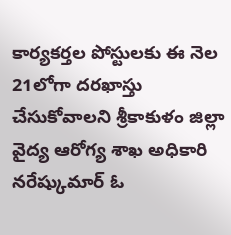కార్యకర్తల పోస్టులకు ఈ నెల 21లోగా దరఖాస్తు చేసుకోవాలని శ్రీకాకుళం జిల్లా వైద్య ఆరోగ్య శాఖ అధికారి నరేష్కుమార్ ఓ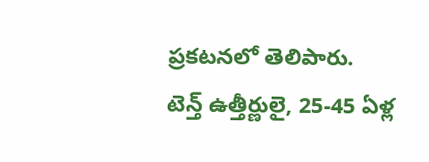ప్రకటనలో తెలిపారు.
టెన్త్ ఉత్తీర్ణులై, 25-45 ఏళ్ల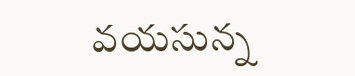వయసున్న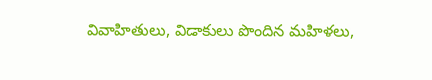వివాహితులు, విడాకులు పొందిన మహిళలు,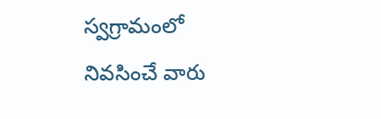స్వగ్రామంలో నివసించే వారు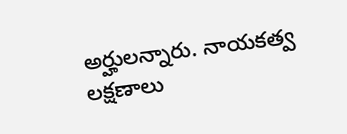అర్హులన్నారు. నాయకత్వ లక్షణాలు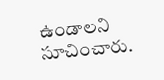ఉండాలని సూచించారు.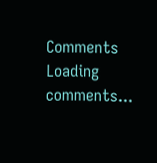Comments
Loading comments...